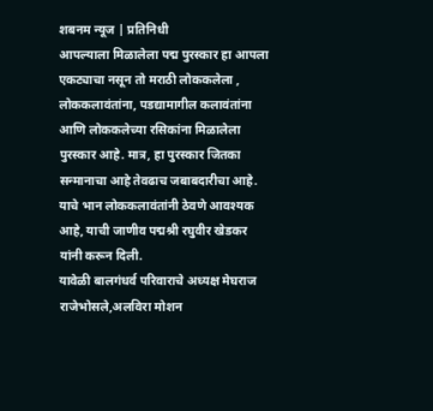शबनम न्यूज | प्रतिनिधी
आपल्याला मिळालेला पद्म पुरस्कार हा आपला एकट्याचा नसून तो मराठी लोककलेला , लोककलावंतांना, पडद्यामागील कलावंतांना आणि लोककलेच्या रसिकांना मिळालेला पुरस्कार आहे. मात्र, हा पुरस्कार जितका सन्मानाचा आहे तेवढाच जबाबदारीचा आहे. याचे भान लोककलावंतांनी ठेवणे आवश्यक आहे, याची जाणीव पद्मश्री रघुवीर खेडकर यांनी करून दिली.
यावेळी बालगंधर्व परिवाराचे अध्यक्ष मेघराज राजेभोसले,अलविरा मोशन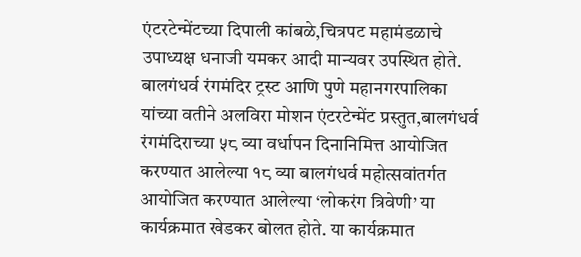एंटरटेन्मेंटच्या दिपाली कांबळे,चित्रपट महामंडळाचे उपाध्यक्ष धनाजी यमकर आदी मान्यवर उपस्थित होते.
बालगंधर्व रंगमंदिर ट्रस्ट आणि पुणे महानगरपालिका यांच्या वतीने अलविरा मोशन एंटरटेन्मेंट प्रस्तुत,बालगंधर्व रंगमंदिराच्या ५८ व्या वर्धापन दिनानिमित्त आयोजित करण्यात आलेल्या १८ व्या बालगंधर्व महोत्सवांतर्गत आयोजित करण्यात आलेल्या ‘लोकरंग त्रिवेणी’ या कार्यक्रमात खेडकर बोलत होते. या कार्यक्रमात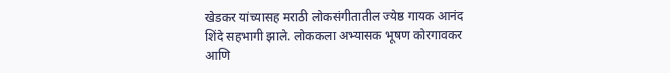खेडकर यांच्यासह मराठी लोकसंगीतातील ज्येष्ठ गायक आनंद शिंदे सहभागी झाले. लोककला अभ्यासक भूषण कोरगावकर आणि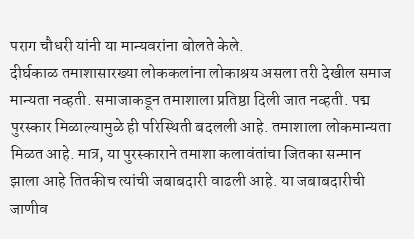पराग चौधरी यांनी या मान्यवरांना बोलते केले.
दीर्घकाळ तमाशासारख्या लोककलांना लोकाश्रय असला तरी देखील समाज मान्यता नव्हती. समाजाकडून तमाशाला प्रतिष्ठा दिली जात नव्हती. पद्म पुरस्कार मिळाल्यामुळे ही परिस्थिती बदलली आहे. तमाशाला लोकमान्यता मिळत आहे. मात्र, या पुरस्काराने तमाशा कलावंतांचा जितका सन्मान झाला आहे तितकीच त्यांची जबाबदारी वाढली आहे. या जबाबदारीची जाणीव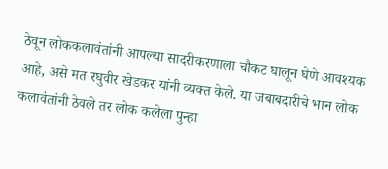ठेवून लोककलावंतांनी आपल्या सादरीकरणाला चौकट घालून घेणे आवश्यक आहे, असे मत रघुवीर खेडकर यांनी व्यक्त केले. या जबाबदारीचे भान लोक कलावंतांनी ठेवले तर लोक कलेला पुन्हा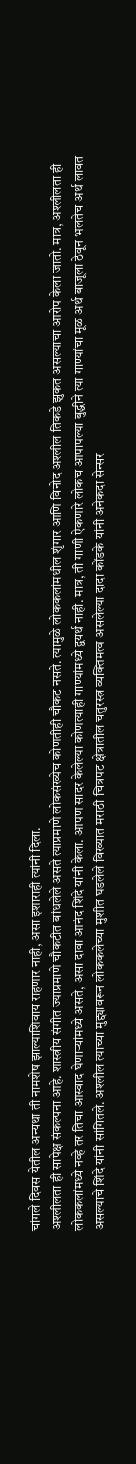चांगले दिवस येतील अन्यथा ती नामशेष झाल्याशिवाय राहणार नाही, असा इशाराही त्यांनी दिला.
अश्लीलता ही सापेक्ष संकल्पना आहे. शास्त्रीय संगीत ज्याप्रमाणे चौकटीत बांधलेले असते त्याप्रमाणे लोकसंख्येच कोणतीही चौकट नसते. त्यामुळे लोककलांमधील शृंगार आणि विनोद अश्लील तिकडे झुकत असल्याचा आरोप केला जातो. मात्र, अश्लीलता ही लोककलांमध्ये नव्हे तर तिचा आस्वाद घेणाऱ्यांमध्ये असते, असा दावा आनंद शिंदे यांनी केला. आपण सादर केलेल्या कोणत्याही गाण्यांमध्ये द्वयर्थ नाही. मात्र, ती गाणी ऐकणारे लोकच आपापल्या बुद्धीने त्या गाण्यांचा मूळ अर्थ बाजूला ठेवून भलतेच अर्थ लावत असल्याचे शिंदे यांनी सांगितले. अश्लील त्याच्या मुद्द्यावरून लोककलेच्या मुशीत घडलेले विख्यात मराठी चित्रपट क्षेत्रातील चतुरस्त्र व्यक्तिमत्व असलेल्या दादा कोंडके यांनी अनेकदा सेन्सर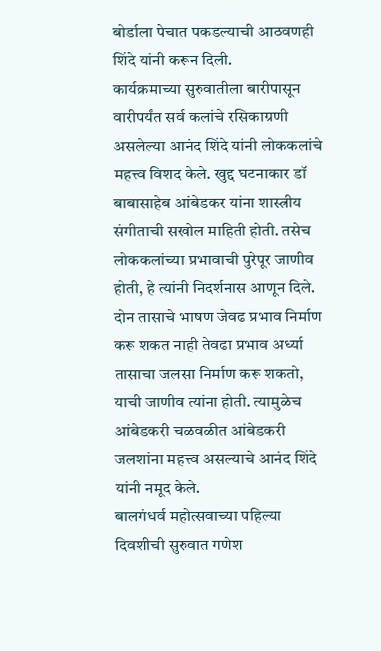बोर्डाला पेचात पकडल्याची आठवणही शिंदे यांनी करून दिली.
कार्यक्रमाच्या सुरुवातीला बारीपासून वारीपर्यंत सर्व कलांचे रसिकाग्रणी असलेल्या आनंद शिंदे यांनी लोककलांचे महत्त्व विशद केले. खुद्द घटनाकार डॉ बाबासाहेब आंबेडकर यांना शास्त्रीय संगीताची सखोल माहिती होती. तसेच लोककलांच्या प्रभावाची पुरेपूर जाणीव होती, हे त्यांनी निदर्शनास आणून दिले. दोन तासाचे भाषण जेवढ प्रभाव निर्माण करू शकत नाही तेवढा प्रभाव अर्ध्या तासाचा जलसा निर्माण करू शकतो, याची जाणीव त्यांना होती. त्यामुळेच आंबेडकरी चळवळीत आंबेडकरी जलशांना महत्त्व असल्याचे आनंद शिंदे यांनी नमूद केले.
बालगंधर्व महोत्सवाच्या पहिल्या दिवशीची सुरुवात गणेश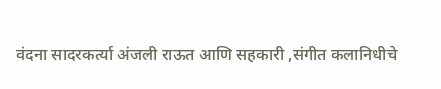वंदना सादरकर्त्या अंजली राऊत आणि सहकारी ,संगीत कलानिधीचे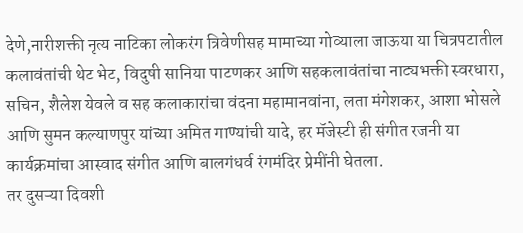देणे,नारीशक्ती नृत्य नाटिका लोकरंग त्रिवेणीसह मामाच्या गोव्याला जाऊया या चित्रपटातील कलावंतांची थेट भेट, विदुषी सानिया पाटणकर आणि सहकलावंतांचा नाट्यभक्ती स्वरधारा, सचिन, शैलेश येवले व सह कलाकारांचा वंदना महामानवांना, लता मंगेशकर, आशा भोसले आणि सुमन कल्याणपुर यांच्या अमित गाण्यांची यादे, हर मॅजेस्टी ही संगीत रजनी या कार्यक्रमांचा आस्वाद संगीत आणि बालगंधर्व रंगमंदिर प्रेमींनी घेतला.
तर दुसऱ्या दिवशी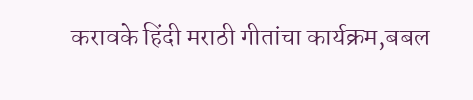करावके हिंदी मराठी गीतांचा कार्यक्रम,बबल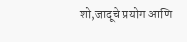शो,जादूचे प्रयोग आणि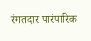रंगतदार पारंपारिक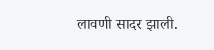लावणी सादर झाली.